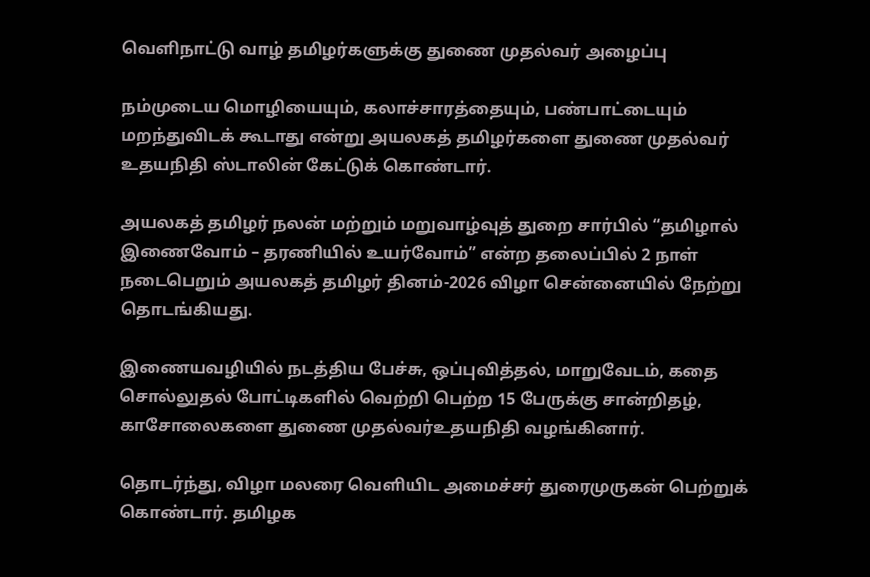வெளிநாட்டு வாழ் தமிழர்களுக்கு துணை முதல்வர் அழைப்பு

நம்முடைய மொழியையும், கலாச்சாரத்தையும், பண்பாட்டையும் மறந்துவிடக் கூடாது என்று அயலகத் தமிழர்களை துணை முதல்வர் உதயநிதி ஸ்டாலின் கேட்டுக் கொண்டார்.

அயலகத் தமிழர் நலன் மற்றும் மறுவாழ்வுத் துறை சார்பில் “தமிழால் இணைவோம் – தரணியில் உயர்வோம்” என்ற தலைப்பில் 2 நாள் நடைபெறும் அயலகத் தமிழர் தினம்-2026 விழா சென்னையில் நேற்று தொடங்கியது.

இணையவழியில் நடத்திய பேச்சு, ஒப்புவித்தல், மாறுவேடம், கதை சொல்லுதல் போட்டிகளில் வெற்றி பெற்ற 15 பேருக்கு சான்றிதழ், காசோலைகளை துணை முதல்வர்உதயநிதி வழங்கினார்.

தொடர்ந்து, விழா மலரை வெளியிட அமைச்சர் துரைமுருகன் பெற்றுக் கொண்டார். தமிழக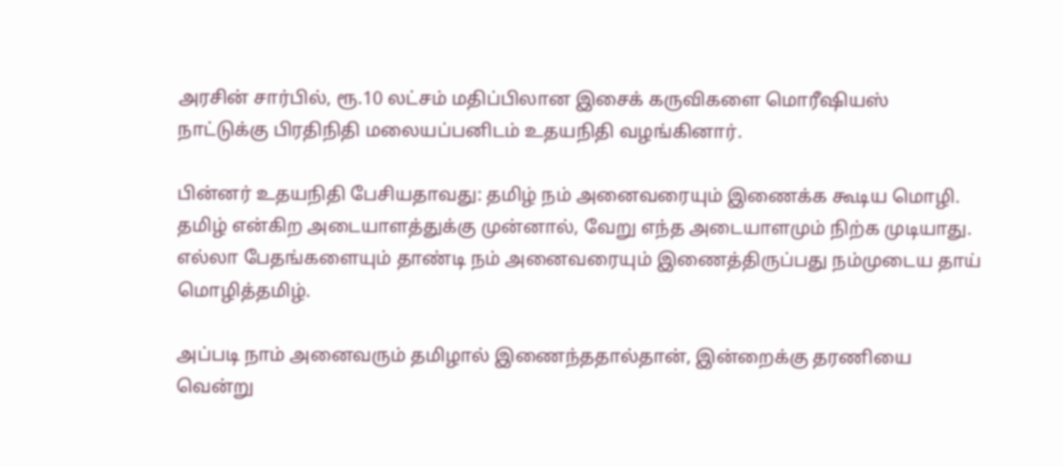அரசின் சார்பில், ரூ.10 லட்சம் மதிப்பிலான இசைக் கருவிகளை மொரீஷியஸ் நாட்டுக்கு பிரதிநிதி மலையப்பனிடம் உதயநிதி வழங்கினார்.

பின்னர் உதயநிதி பேசியதாவது: தமிழ் நம் அனைவரையும் இணைக்க கூடிய மொழி. தமிழ் என்கிற அடையாளத்துக்கு முன்னால், வேறு எந்த அடையாளமும் நிற்க முடியாது. எல்லா பேதங்களையும் தாண்டி நம் அனைவரையும் இணைத்திருப்பது நம்முடைய தாய் மொழித்தமிழ்.

அப்படி நாம் அனைவரும் தமிழால் இணைந்ததால்தான், இன்றைக்கு தரணியை வென்று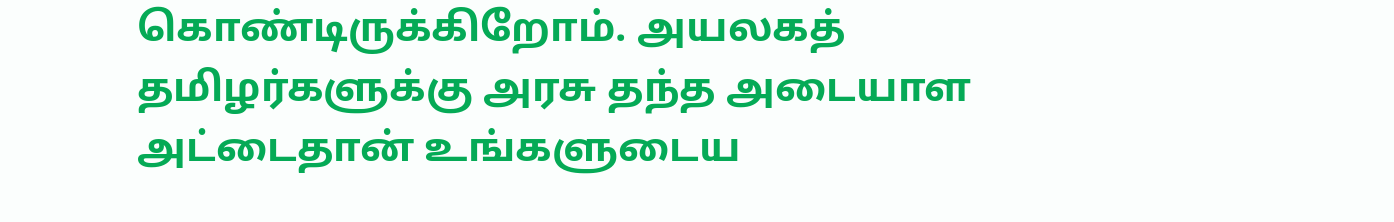கொண்டிருக்கிறோம். அயலகத் தமிழர்களுக்கு அரசு தந்த அடையாள அட்டைதான் உங்களுடைய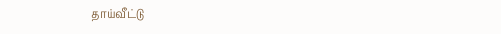தாய்வீட்டு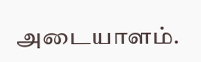அடையாளம்.